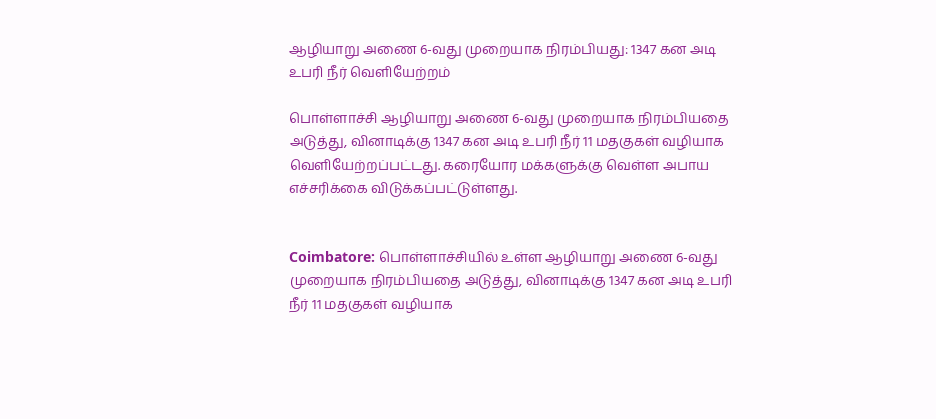ஆழியாறு அணை 6-வது முறையாக நிரம்பியது: 1347 கன அடி உபரி நீர் வெளியேற்றம்

பொள்ளாச்சி ஆழியாறு அணை 6-வது முறையாக நிரம்பியதை அடுத்து, வினாடிக்கு 1347 கன அடி உபரி நீர் 11 மதகுகள் வழியாக வெளியேற்றப்பட்டது. கரையோர மக்களுக்கு வெள்ள அபாய எச்சரிக்கை விடுக்கப்பட்டுள்ளது.


Coimbatore: பொள்ளாச்சியில் உள்ள ஆழியாறு அணை 6-வது முறையாக நிரம்பியதை அடுத்து, வினாடிக்கு 1347 கன அடி உபரி நீர் 11 மதகுகள் வழியாக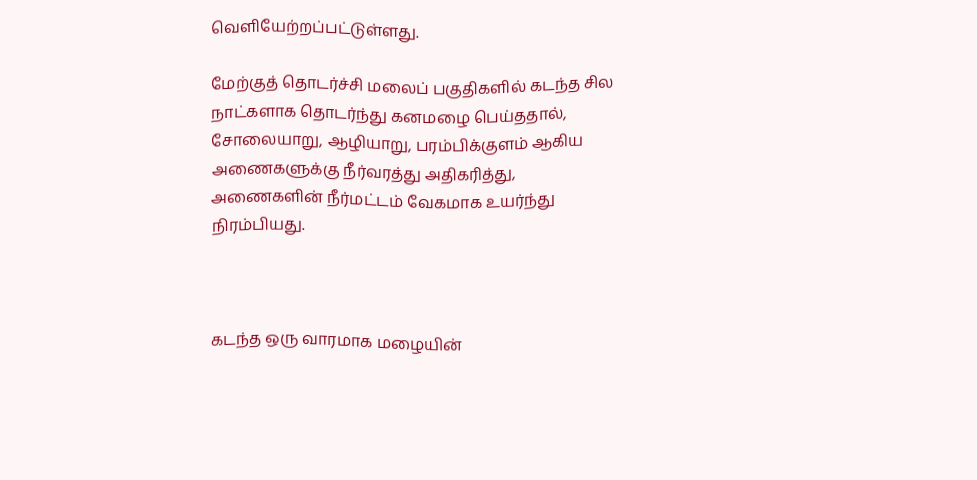வெளியேற்றப்பட்டுள்ளது.

மேற்குத் தொடர்ச்சி மலைப் பகுதிகளில் கடந்த சில நாட்களாக தொடர்ந்து கனமழை பெய்ததால், சோலையாறு, ஆழியாறு, பரம்பிக்குளம் ஆகிய அணைகளுக்கு நீர்வரத்து அதிகரித்து, அணைகளின் நீர்மட்டம் வேகமாக உயர்ந்து நிரம்பியது.



கடந்த ஒரு வாரமாக மழையின்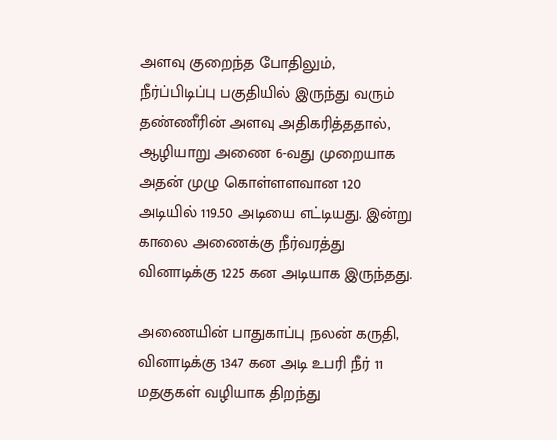அளவு குறைந்த போதிலும், நீர்ப்பிடிப்பு பகுதியில் இருந்து வரும் தண்ணீரின் அளவு அதிகரித்ததால், ஆழியாறு அணை 6-வது முறையாக அதன் முழு கொள்ளளவான 120 அடியில் 119.50 அடியை எட்டியது. இன்று காலை அணைக்கு நீர்வரத்து வினாடிக்கு 1225 கன அடியாக இருந்தது.

அணையின் பாதுகாப்பு நலன் கருதி, வினாடிக்கு 1347 கன அடி உபரி நீர் 11 மதகுகள் வழியாக திறந்து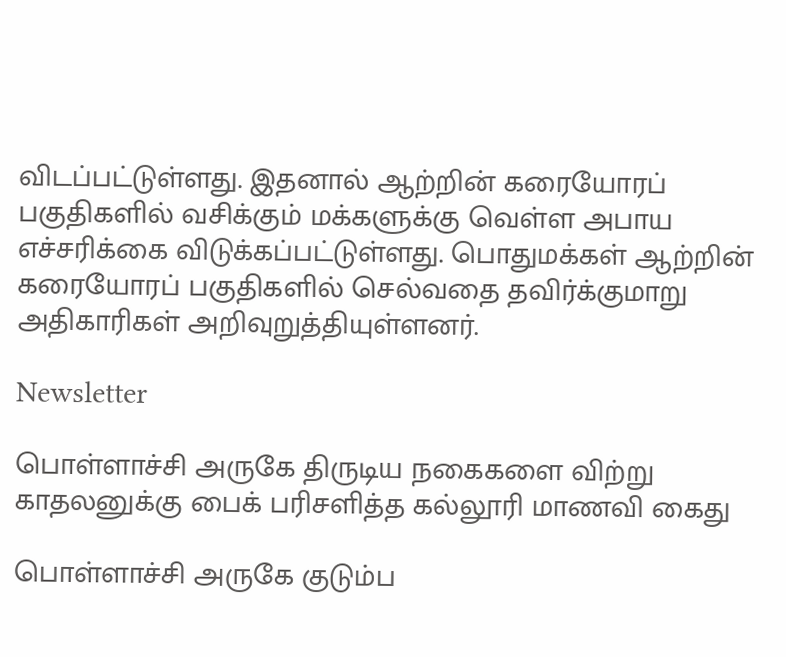விடப்பட்டுள்ளது. இதனால் ஆற்றின் கரையோரப் பகுதிகளில் வசிக்கும் மக்களுக்கு வெள்ள அபாய எச்சரிக்கை விடுக்கப்பட்டுள்ளது. பொதுமக்கள் ஆற்றின் கரையோரப் பகுதிகளில் செல்வதை தவிர்க்குமாறு அதிகாரிகள் அறிவுறுத்தியுள்ளனர்.

Newsletter

பொள்ளாச்சி அருகே திருடிய நகைகளை விற்று காதலனுக்கு பைக் பரிசளித்த கல்லூரி மாணவி கைது

பொள்ளாச்சி அருகே குடும்ப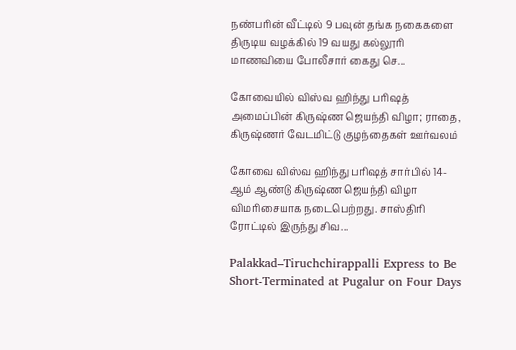நண்பரின் வீட்டில் 9 பவுன் தங்க நகைகளை திருடிய வழக்கில் 19 வயது கல்லூரி மாணவியை போலீசார் கைது செ...

கோவையில் விஸ்வ ஹிந்து பரிஷத் அமைப்பின் கிருஷ்ண ஜெயந்தி விழா; ராதை, கிருஷ்ணர் வேடமிட்டு குழந்தைகள் ஊர்வலம்

கோவை விஸ்வ ஹிந்து பரிஷத் சார்பில் 14-ஆம் ஆண்டு கிருஷ்ண ஜெயந்தி விழா விமரிசையாக நடைபெற்றது. சாஸ்திரி ரோட்டில் இருந்து சிவ...

Palakkad–Tiruchchirappalli Express to Be Short-Terminated at Pugalur on Four Days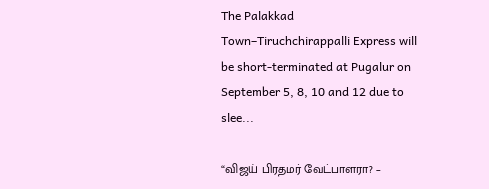The Palakkad Town–Tiruchchirappalli Express will be short-terminated at Pugalur on September 5, 8, 10 and 12 due to slee...

“விஜய் பிரதமர் வேட்பாளரா? –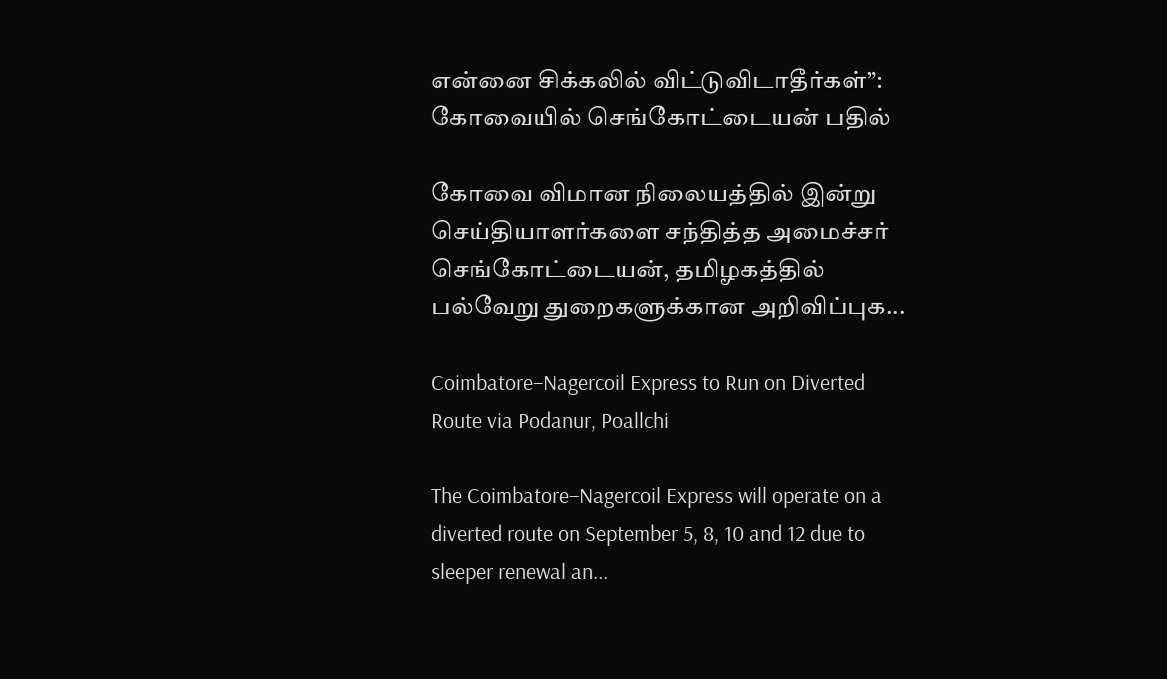என்னை சிக்கலில் விட்டுவிடாதீர்கள்”: கோவையில் செங்கோட்டையன் பதில்

கோவை விமான நிலையத்தில் இன்று செய்தியாளர்களை சந்தித்த அமைச்சர் செங்கோட்டையன், தமிழகத்தில் பல்வேறு துறைகளுக்கான அறிவிப்புக...

Coimbatore–Nagercoil Express to Run on Diverted Route via Podanur, Poallchi

The Coimbatore–Nagercoil Express will operate on a diverted route on September 5, 8, 10 and 12 due to sleeper renewal an...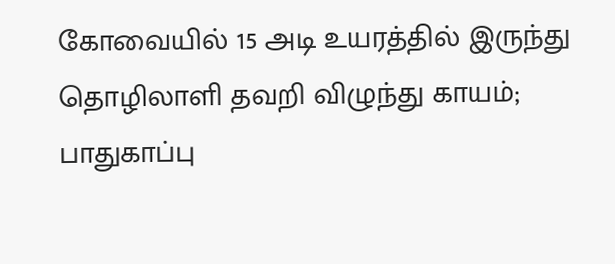கோவையில் 15 அடி உயரத்தில் இருந்து தொழிலாளி தவறி விழுந்து காயம்; பாதுகாப்பு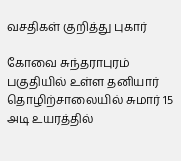வசதிகள் குறித்து புகார்

கோவை சுந்தராபுரம் பகுதியில் உள்ள தனியார் தொழிற்சாலையில் சுமார் 15 அடி உயரத்தில்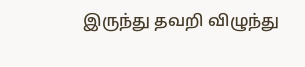இருந்து தவறி விழுந்து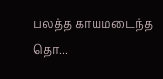பலத்த காயமடைந்த தொ...